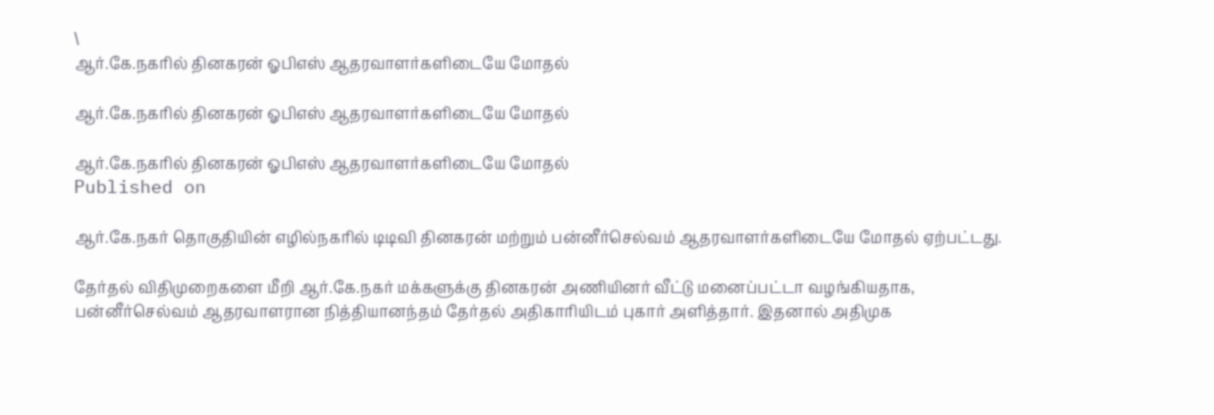\
ஆர்.கே.நகரில் தினகரன் ஓபிஎஸ் ஆதரவாளர்களிடையே மோதல்

ஆர்.கே.நகரில் தினகரன் ஓபிஎஸ் ஆதரவாளர்களிடையே மோதல்

ஆர்.கே.நகரில் தினகரன் ஓபிஎஸ் ஆதரவாளர்களிடையே மோதல்
Published on

ஆர்.கே.நகர் தொகுதியின் எழில்நகரில் டிடிவி தினகரன் மற்றும் பன்னீர்செல்வம் ஆதரவாளர்களிடையே மோதல் ஏற்பட்டது.

தேர்தல் விதிமுறைகளை மீறி ஆர்.கே.நகர் மக்களுக்கு தினகரன் அணியினர் வீட்டு மனைப்பட்டா வழங்கியதாக, பன்னீர்செல்வம் ஆதரவாளரான நித்தியானந்தம் தேர்தல் அதிகாரியிடம் புகார் அளித்தார். இதனால் அதிமுக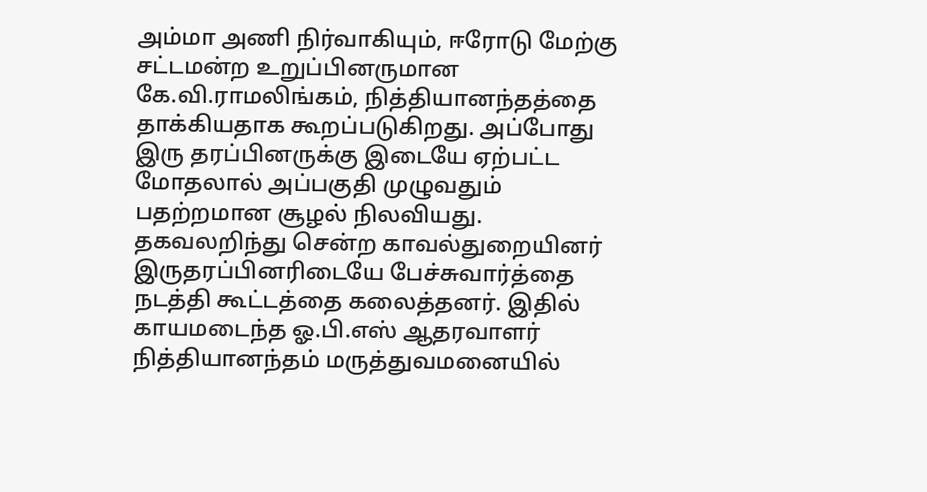அம்மா அணி நிர்வாகியும், ஈரோடு மேற்கு சட்டமன்ற உறுப்பினருமான கே.வி.ராமலிங்கம், நித்தியானந்தத்தை தாக்கியதாக கூறப்படுகிறது. அப்போது இரு தரப்பினருக்கு இடையே ஏற்பட்ட மோதலால் அப்பகுதி முழுவதும் பதற்றமான சூழல் நிலவியது. தகவலறிந்து சென்ற காவல்துறையினர் இருதரப்பினரிடையே பேச்சுவார்த்தை நடத்தி கூட்டத்தை கலைத்தனர். இதில் காயமடைந்த ஓ.பி.எஸ் ஆதரவாளர் நித்தியானந்தம் மருத்துவமனையில்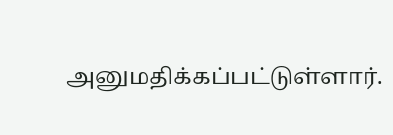அனுமதிக்கப்பட்டுள்ளார்.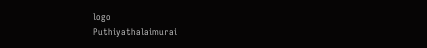logo
Puthiyathalaimurai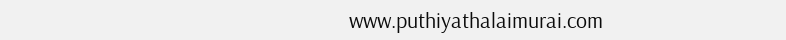www.puthiyathalaimurai.com